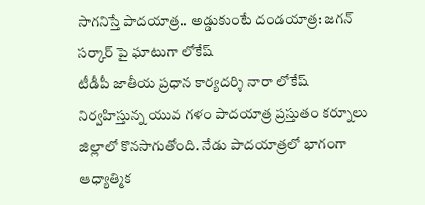సాగనిస్తే పాదయాత్ర.. అడ్డుకుంటే దండయాత్ర: జగన్ సర్కార్ పై ఘాటుగా లోకేష్
టీడీపీ జాతీయ ప్రధాన కార్యదర్శి నారా లోకేష్ నిర్వహిస్తున్న యువ గళం పాదయాత్ర ప్రస్తుతం కర్నూలు జిల్లాలో కొనసాగుతోంది. నేడు పాదయాత్రలో భాగంగా ఆధ్యాత్మిక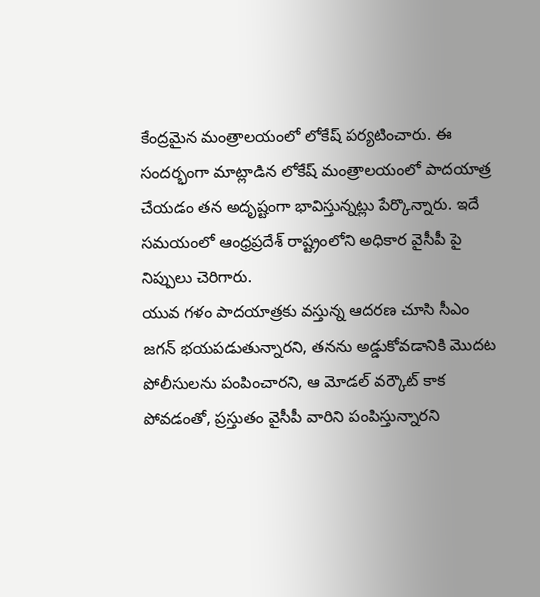కేంద్రమైన మంత్రాలయంలో లోకేష్ పర్యటించారు. ఈ సందర్భంగా మాట్లాడిన లోకేష్ మంత్రాలయంలో పాదయాత్ర చేయడం తన అదృష్టంగా భావిస్తున్నట్లు పేర్కొన్నారు. ఇదే సమయంలో ఆంధ్రప్రదేశ్ రాష్ట్రంలోని అధికార వైసీపీ పై నిప్పులు చెరిగారు.
యువ గళం పాదయాత్రకు వస్తున్న ఆదరణ చూసి సీఎం జగన్ భయపడుతున్నారని, తనను అడ్డుకోవడానికి మొదట పోలీసులను పంపించారని, ఆ మోడల్ వర్కౌట్ కాక పోవడంతో, ప్రస్తుతం వైసీపీ వారిని పంపిస్తున్నారని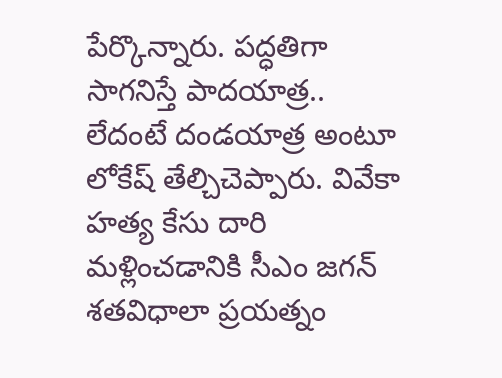పేర్కొన్నారు. పద్ధతిగా సాగనిస్తే పాదయాత్ర.. లేదంటే దండయాత్ర అంటూ లోకేష్ తేల్చిచెప్పారు. వివేకా హత్య కేసు దారి మళ్లించడానికి సీఎం జగన్ శతవిధాలా ప్రయత్నం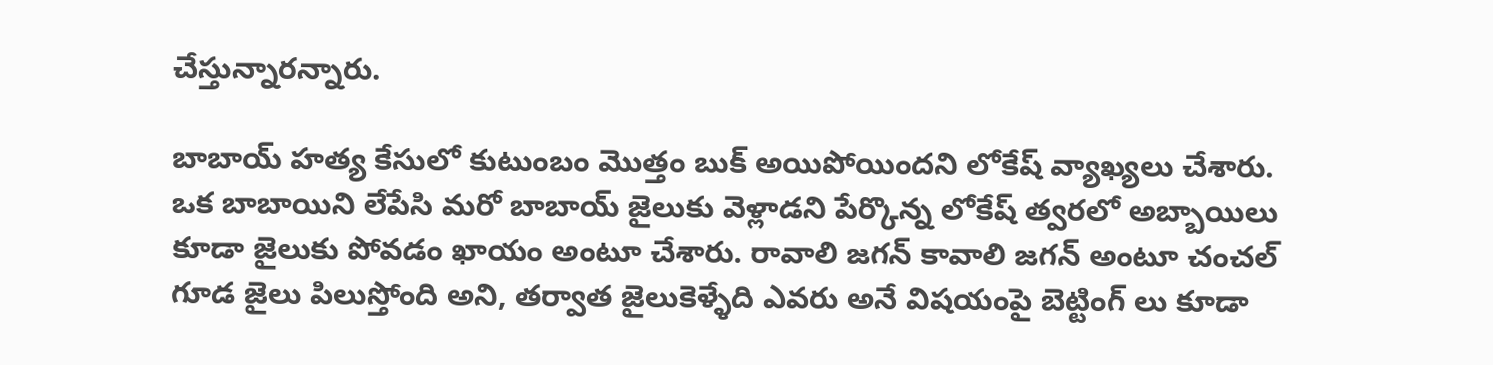చేస్తున్నారన్నారు.

బాబాయ్ హత్య కేసులో కుటుంబం మొత్తం బుక్ అయిపోయిందని లోకేష్ వ్యాఖ్యలు చేశారు. ఒక బాబాయిని లేపేసి మరో బాబాయ్ జైలుకు వెళ్లాడని పేర్కొన్న లోకేష్ త్వరలో అబ్బాయిలు కూడా జైలుకు పోవడం ఖాయం అంటూ చేశారు. రావాలి జగన్ కావాలి జగన్ అంటూ చంచల్ గూడ జైలు పిలుస్తోంది అని, తర్వాత జైలుకెళ్ళేది ఎవరు అనే విషయంపై బెట్టింగ్ లు కూడా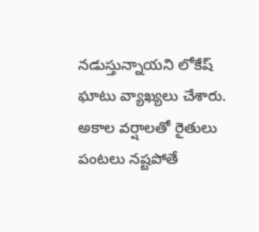నడుస్తున్నాయని లోకేష్ ఘాటు వ్యాఖ్యలు చేశారు.
అకాల వర్షాలతో రైతులు పంటలు నష్టపోతే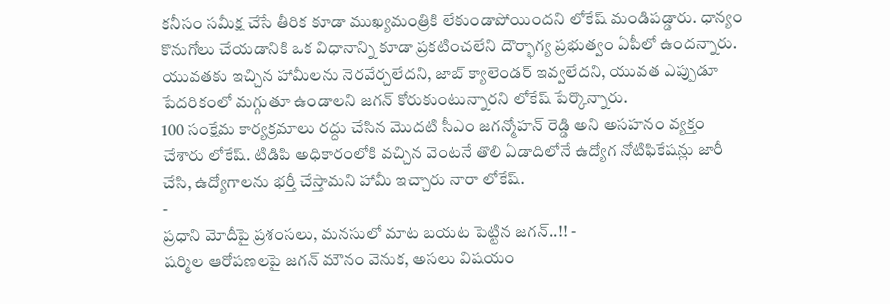కనీసం సమీక్ష చేసే తీరిక కూడా ముఖ్యమంత్రికి లేకుండాపోయిందని లోకేష్ మండిపడ్డారు. ధాన్యం కొనుగోలు చేయడానికి ఒక విధానాన్ని కూడా ప్రకటించలేని దౌర్భాగ్య ప్రభుత్వం ఏపీలో ఉందన్నారు. యువతకు ఇచ్చిన హామీలను నెరవేర్చలేదని, జాబ్ క్యాలెండర్ ఇవ్వలేదని, యువత ఎప్పుడూ పేదరికంలో మగ్గుతూ ఉండాలని జగన్ కోరుకుంటున్నారని లోకేష్ పేర్కొన్నారు.
100 సంక్షేమ కార్యక్రమాలు రద్దు చేసిన మొదటి సీఎం జగన్మోహన్ రెడ్డి అని అసహనం వ్యక్తం చేశారు లోకేష్. టిడిపి అధికారంలోకి వచ్చిన వెంటనే తొలి ఏడాదిలోనే ఉద్యోగ నోటిఫికేషన్లు జారీ చేసి, ఉద్యోగాలను భర్తీ చేస్తామని హామీ ఇచ్చారు నారా లోకేష్.
-
ప్రధాని మోదీపై ప్రశంసలు, మనసులో మాట బయట పెట్టిన జగన్..!! -
షర్మిల ఆరోపణలపై జగన్ మౌనం వెనుక, అసలు విషయం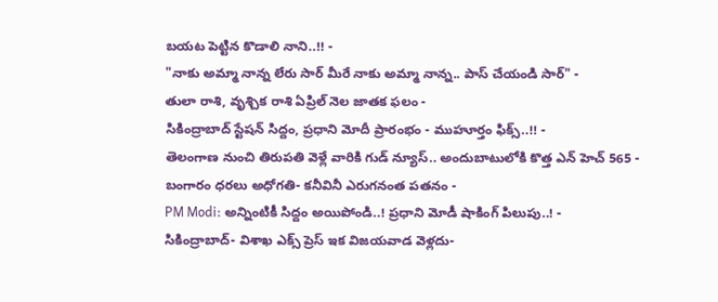బయట పెట్టిన కొడాలి నాని..!! -
"నాకు అమ్మా నాన్న లేరు సార్ మీరే నాకు అమ్మా నాన్న.. పాస్ చేయండి సార్" -
తులా రాశి, వృశ్చిక రాశి ఏప్రిల్ నెల జాతక ఫలం -
సికింద్రాబాద్ స్టేషన్ సిద్దం, ప్రధాని మోదీ ప్రారంభం - ముహూర్తం ఫిక్స్..!! -
తెలంగాణ నుంచి తిరుపతి వెళ్లే వారికి గుడ్ న్యూస్.. అందుబాటులోకి కొత్త ఎన్ హెచ్ 565 -
బంగారం ధరలు అధోగతి- కనీవినీ ఎరుగనంత పతనం -
PM Modi: అన్నింటికీ సిద్దం అయిపోండి..! ప్రధాని మోడీ షాకింగ్ పిలుపు..! -
సికింద్రాబాద్- విశాఖ ఎక్స్ ప్రెస్ ఇక విజయవాడ వెళ్లదు-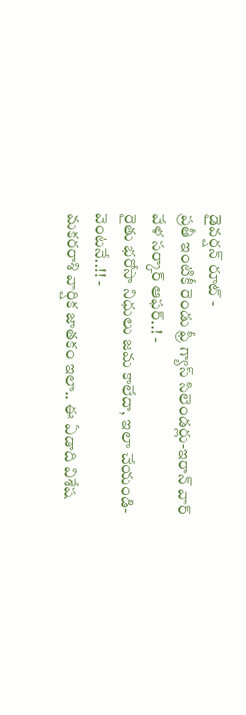డైవర్షన్ రూట్ -
ప్రతీ ఇంటికీ రెండు ఫ్రీ గ్యాస్ సిలెండర్లు-ఇరాన్ వార్ వేళ సర్కార్ ఆఫర్..! -
రైతు భరోసా నిధులు జమ కాలేదా, ఇలా చేయండి- వెంటనే..!! -
మకరరాశి వార్షిక జాతకం ఇలా.. ఈ ఏడాది విశేష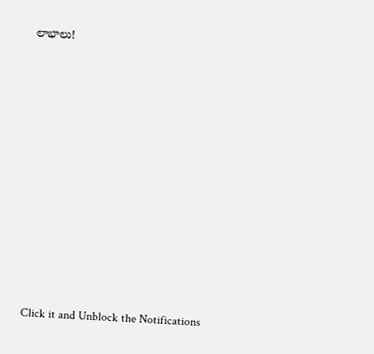లాభాలు!












Click it and Unblock the Notifications